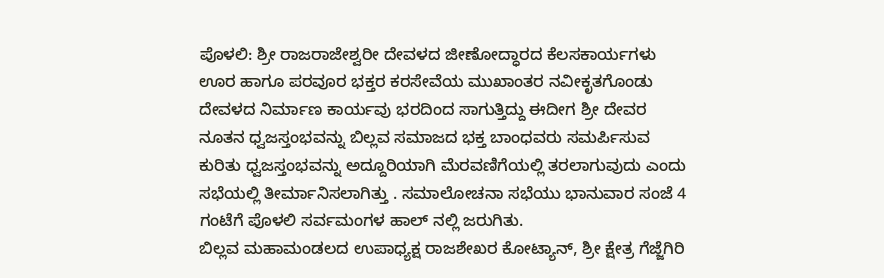ಪೊಳಲಿ: ಶ್ರೀ ರಾಜರಾಜೇಶ್ವರೀ ದೇವಳದ ಜೀಣೋದ್ಧಾರದ ಕೆಲಸಕಾರ್ಯಗಳು ಊರ ಹಾಗೂ ಪರವೂರ ಭಕ್ತರ ಕರಸೇವೆಯ ಮುಖಾಂತರ ನವೀಕೃತಗೊಂಡು ದೇವಳದ ನಿರ್ಮಾಣ ಕಾರ್ಯವು ಭರದಿಂದ ಸಾಗುತ್ತಿದ್ದು ಈದೀಗ ಶ್ರೀ ದೇವರ ನೂತನ ಧ್ವಜಸ್ತಂಭವನ್ನು ಬಿಲ್ಲವ ಸಮಾಜದ ಭಕ್ತ ಬಾಂಧವರು ಸಮರ್ಪಿಸುವ ಕುರಿತು ಧ್ವಜಸ್ತಂಭವನ್ನು ಅದ್ದೂರಿಯಾಗಿ ಮೆರವಣಿಗೆಯಲ್ಲಿ ತರಲಾಗುವುದು ಎಂದು ಸಭೆಯಲ್ಲಿ ತೀರ್ಮಾನಿಸಲಾಗಿತ್ತು . ಸಮಾಲೋಚನಾ ಸಭೆಯು ಭಾನುವಾರ ಸಂಜೆ 4 ಗಂಟೆಗೆ ಪೊಳಲಿ ಸರ್ವಮಂಗಳ ಹಾಲ್ ನಲ್ಲಿ ಜರುಗಿತು.
ಬಿಲ್ಲವ ಮಹಾಮಂಡಲದ ಉಪಾಧ್ಯಕ್ಷ ರಾಜಶೇಖರ ಕೋಟ್ಯಾನ್, ಶ್ರೀ ಕ್ಷೇತ್ರ ಗೆಜ್ಜೆಗಿರಿ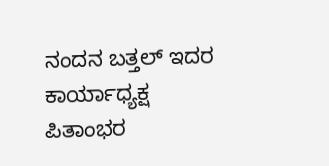ನಂದನ ಬತ್ತಲ್ ಇದರ ಕಾರ್ಯಾಧ್ಯಕ್ಷ ಪಿತಾಂಭರ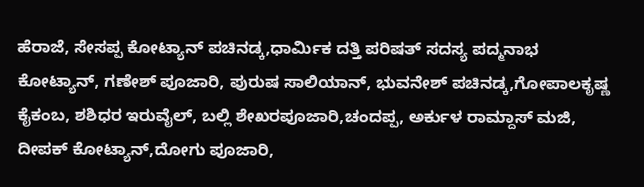ಹೆರಾಜೆ, ಸೇಸಪ್ಪ ಕೋಟ್ಯಾನ್ ಪಚಿನಡ್ಕ,ಧಾರ್ಮಿಕ ದತ್ತಿ ಪರಿಷತ್ ಸದಸ್ಯ ಪದ್ಮನಾಭ ಕೋಟ್ಯಾನ್, ಗಣೇಶ್ ಪೂಜಾರಿ, ಪುರುಷ ಸಾಲಿಯಾನ್, ಭುವನೇಶ್ ಪಚಿನಡ್ಕ,ಗೋಪಾಲಕೃಷ್ಣ ಕೈಕಂಬ, ಶಶಿಧರ ಇರುವೈಲ್, ಬಲ್ಲಿ ಶೇಖರಪೂಜಾರಿ,ಚಂದಪ್ಪ, ಅರ್ಕುಳ ರಾಮ್ದಾಸ್ ಮಜಿ, ದೀಪಕ್ ಕೋಟ್ಯಾನ್,ದೋಗು ಪೂಜಾರಿ,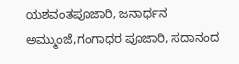ಯಶವಂತಪೂಜಾರಿ, ಜನಾರ್ಧನ ಅಮ್ಮುಂಜೆ,ಗಂಗಾಧರ ಪೂಜಾರಿ, ಸದಾನಂದ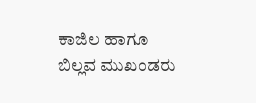ಕಾಜಿಲ ಹಾಗೂ ಬಿಲ್ಲವ ಮುಖಂಡರು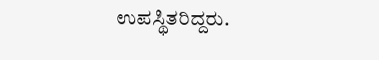ಉಪಸ್ಥಿತರಿದ್ದರು.